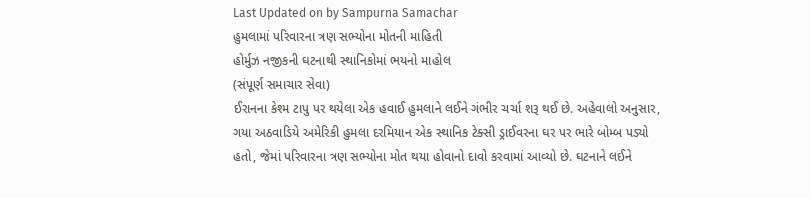Last Updated on by Sampurna Samachar
હુમલામાં પરિવારના ત્રણ સભ્યોના મોતની માહિતી
હોર્મુઝ નજીકની ઘટનાથી સ્થાનિકોમાં ભયનો માહોલ
(સંપૂર્ણ સમાચાર સેવા)
ઈરાનના કેશ્મ ટાપુ પર થયેલા એક હવાઈ હુમલાને લઈને ગંભીર ચર્ચા શરૂ થઈ છે. અહેવાલો અનુસાર, ગયા અઠવાડિયે અમેરિકી હુમલા દરમિયાન એક સ્થાનિક ટેક્સી ડ્રાઈવરના ઘર પર ભારે બોમ્બ પડ્યો હતો, જેમાં પરિવારના ત્રણ સભ્યોના મોત થયા હોવાનો દાવો કરવામાં આવ્યો છે. ઘટનાને લઈને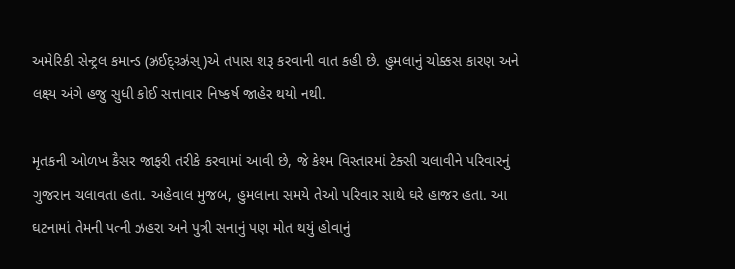અમેરિકી સેન્ટ્રલ કમાન્ડ (ઝ્રઈદ્ગ્ર્ઝ્રંસ્)એ તપાસ શરૂ કરવાની વાત કહી છે. હુમલાનું ચોક્કસ કારણ અને લક્ષ્ય અંગે હજુ સુધી કોઈ સત્તાવાર નિષ્કર્ષ જાહેર થયો નથી.

મૃતકની ઓળખ કૈસર જાફરી તરીકે કરવામાં આવી છે, જે કેશ્મ વિસ્તારમાં ટેક્સી ચલાવીને પરિવારનું ગુજરાન ચલાવતા હતા. અહેવાલ મુજબ, હુમલાના સમયે તેઓ પરિવાર સાથે ઘરે હાજર હતા. આ ઘટનામાં તેમની પત્ની ઝહરા અને પુત્રી સનાનું પણ મોત થયું હોવાનું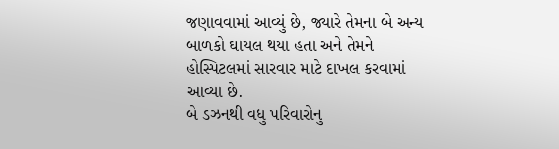જણાવવામાં આવ્યું છે, જ્યારે તેમના બે અન્ય બાળકો ઘાયલ થયા હતા અને તેમને હોસ્પિટલમાં સારવાર માટે દાખલ કરવામાં આવ્યા છે.
બે ડઝનથી વધુ પરિવારોનુ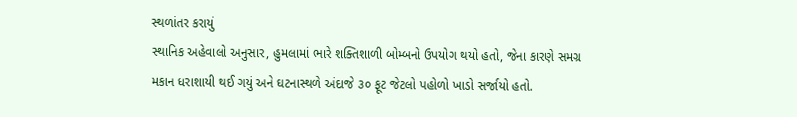સ્થળાંતર કરાયું
સ્થાનિક અહેવાલો અનુસાર, હુમલામાં ભારે શક્તિશાળી બોમ્બનો ઉપયોગ થયો હતો, જેના કારણે સમગ્ર મકાન ધરાશાયી થઈ ગયું અને ઘટનાસ્થળે અંદાજે ૩૦ ફૂટ જેટલો પહોળો ખાડો સર્જાયો હતો.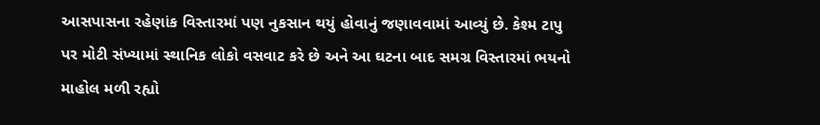આસપાસના રહેણાંક વિસ્તારમાં પણ નુકસાન થયું હોવાનું જણાવવામાં આવ્યું છે. કેશ્મ ટાપુ પર મોટી સંખ્યામાં સ્થાનિક લોકો વસવાટ કરે છે અને આ ઘટના બાદ સમગ્ર વિસ્તારમાં ભયનો માહોલ મળી રહ્યો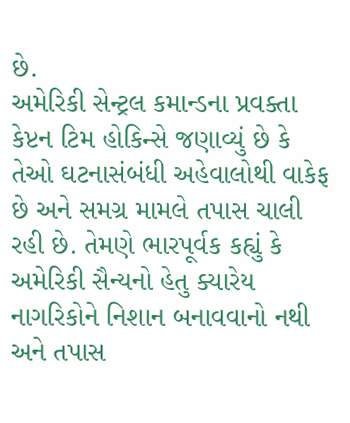છે.
અમેરિકી સેન્ટ્રલ કમાન્ડના પ્રવક્તા કેપ્ટન ટિમ હોકિન્સે જણાવ્યું છે કે તેઓ ઘટનાસંબંધી અહેવાલોથી વાકેફ છે અને સમગ્ર મામલે તપાસ ચાલી રહી છે. તેમણે ભારપૂર્વક કહ્યું કે અમેરિકી સૈન્યનો હેતુ ક્યારેય નાગરિકોને નિશાન બનાવવાનો નથી અને તપાસ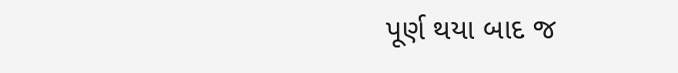પૂર્ણ થયા બાદ જ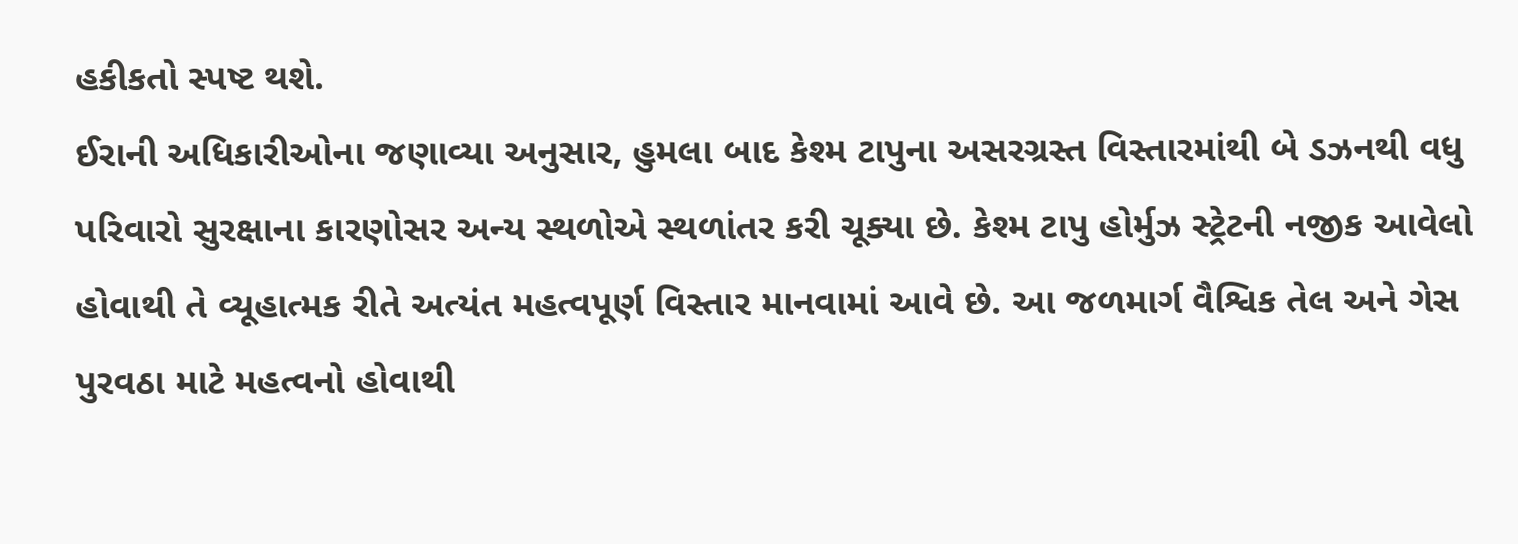હકીકતો સ્પષ્ટ થશે.
ઈરાની અધિકારીઓના જણાવ્યા અનુસાર, હુમલા બાદ કેશ્મ ટાપુના અસરગ્રસ્ત વિસ્તારમાંથી બે ડઝનથી વધુ પરિવારો સુરક્ષાના કારણોસર અન્ય સ્થળોએ સ્થળાંતર કરી ચૂક્યા છે. કેશ્મ ટાપુ હોર્મુઝ સ્ટ્રેટની નજીક આવેલો હોવાથી તે વ્યૂહાત્મક રીતે અત્યંત મહત્વપૂર્ણ વિસ્તાર માનવામાં આવે છે. આ જળમાર્ગ વૈશ્વિક તેલ અને ગેસ પુરવઠા માટે મહત્વનો હોવાથી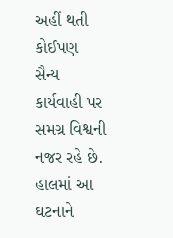અહીં થતી કોઈપણ સૈન્ય કાર્યવાહી પર સમગ્ર વિશ્વની નજર રહે છે.
હાલમાં આ ઘટનાને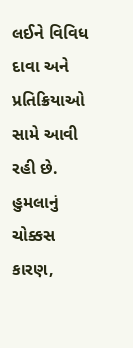લઈને વિવિધ દાવા અને પ્રતિક્રિયાઓ સામે આવી રહી છે. હુમલાનું ચોક્કસ કારણ,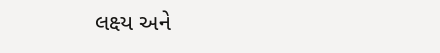લક્ષ્ય અને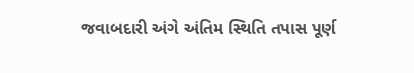જવાબદારી અંગે અંતિમ સ્થિતિ તપાસ પૂર્ણ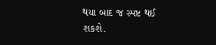થયા બાદ જ સ્પષ્ટ થઈ શકશે.